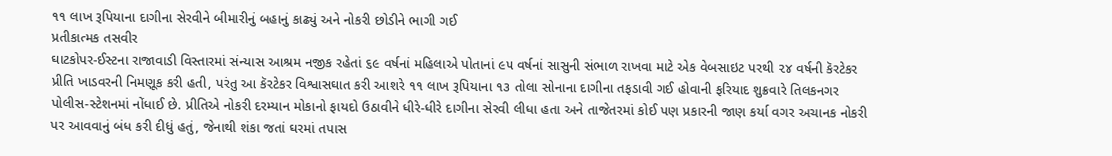૧૧ લાખ રૂપિયાના દાગીના સેરવીને બીમારીનું બહાનું કાઢ્યું અને નોકરી છોડીને ભાગી ગઈ
પ્રતીકાત્મક તસવીર
ઘાટકોપર-ઈસ્ટના રાજાવાડી વિસ્તારમાં સંન્યાસ આશ્રમ નજીક રહેતાં ૬૯ વર્ષનાં મહિલાએ પોતાનાં ૯૫ વર્ષનાં સાસુની સંભાળ રાખવા માટે એક વેબસાઇટ પરથી ૨૪ વર્ષની કૅરટેકર પ્રીતિ ખાડવરની નિમણૂક કરી હતી, પરંતુ આ કૅરટેકર વિશ્વાસઘાત કરી આશરે ૧૧ લાખ રૂપિયાના ૧૩ તોલા સોનાના દાગીના તફડાવી ગઈ હોવાની ફરિયાદ શુક્રવારે તિલકનગર પોલીસ-સ્ટેશનમાં નોંધાઈ છે. પ્રીતિએ નોકરી દરમ્યાન મોકાનો ફાયદો ઉઠાવીને ધીરે-ધીરે દાગીના સેરવી લીધા હતા અને તાજેતરમાં કોઈ પણ પ્રકારની જાણ કર્યા વગર અચાનક નોકરી પર આવવાનું બંધ કરી દીધું હતું, જેનાથી શંકા જતાં ઘરમાં તપાસ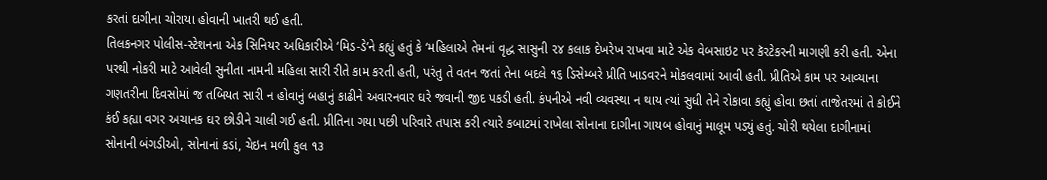કરતાં દાગીના ચોરાયા હોવાની ખાતરી થઈ હતી.
તિલકનગર પોલીસ-સ્ટેશનના એક સિનિયર અધિકારીએ ‘મિડ-ડે’ને કહ્યું હતું કે ‘મહિલાએ તેમનાં વૃદ્ધ સાસુની ૨૪ કલાક દેખરેખ રાખવા માટે એક વેબસાઇટ પર કૅરટેકરની માગણી કરી હતી. એના પરથી નોકરી માટે આવેલી સુનીતા નામની મહિલા સારી રીતે કામ કરતી હતી, પરંતુ તે વતન જતાં તેના બદલે ૧૬ ડિસેમ્બરે પ્રીતિ ખાડવરને મોકલવામાં આવી હતી. પ્રીતિએ કામ પર આવ્યાના ગણતરીના દિવસોમાં જ તબિયત સારી ન હોવાનું બહાનું કાઢીને અવારનવાર ઘરે જવાની જીદ પકડી હતી. કંપનીએ નવી વ્યવસ્થા ન થાય ત્યાં સુધી તેને રોકાવા કહ્યું હોવા છતાં તાજેતરમાં તે કોઈને કંઈ કહ્યા વગર અચાનક ઘર છોડીને ચાલી ગઈ હતી. પ્રીતિના ગયા પછી પરિવારે તપાસ કરી ત્યારે કબાટમાં રાખેલા સોનાના દાગીના ગાયબ હોવાનું માલૂમ પડ્યું હતું. ચોરી થયેલા દાગીનામાં સોનાની બંગડીઓ, સોનાનાં કડાં, ચેઇન મળી કુલ ૧૩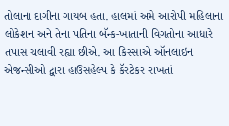તોલાના દાગીના ગાયબ હતા. હાલમાં અમે આરોપી મહિલાના લોકેશન અને તેના પતિના બૅન્ક-ખાતાની વિગતોના આધારે તપાસ ચલાવી રહ્યા છીએ. આ કિસ્સાએ ઑનલાઇન એજન્સીઓ દ્વારા હાઉસહેલ્પ કે કૅરટેકર રાખતાં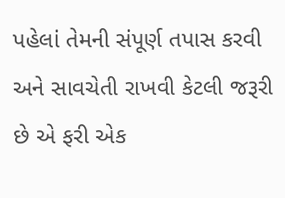પહેલાં તેમની સંપૂર્ણ તપાસ કરવી અને સાવચેતી રાખવી કેટલી જરૂરી છે એ ફરી એક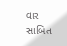વાર સાબિત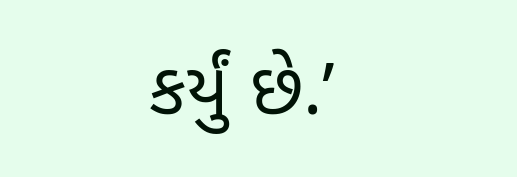કર્યું છે.’